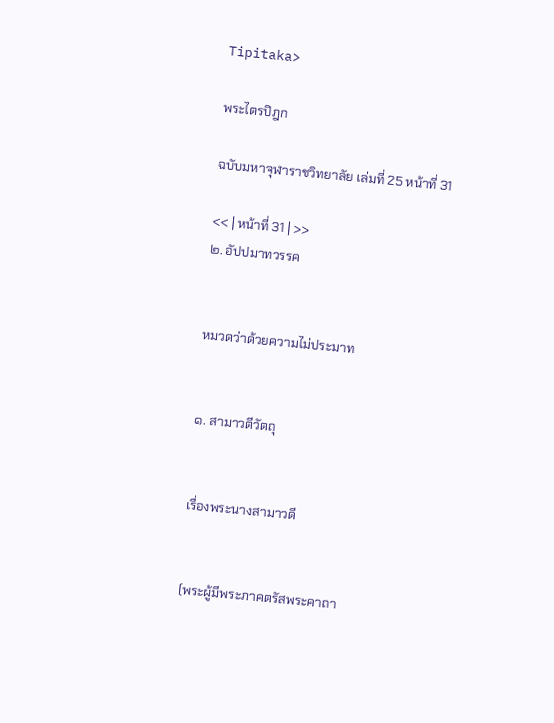Tipitaka>

พระไตรปิฎก

ฉบับมหาจุฬาราชวิทยาลัย เล่มที่ 25 หน้าที่ 31

<< | หน้าที่ 31 | >>
๒. อัปปมาทวรรค


หมวดว่าด้วยความไม่ประมาท


๑. สามาวตีวัตถุ


เรื่องพระนางสามาวดี


(พระผู้มีพระภาคตรัสพระคาถา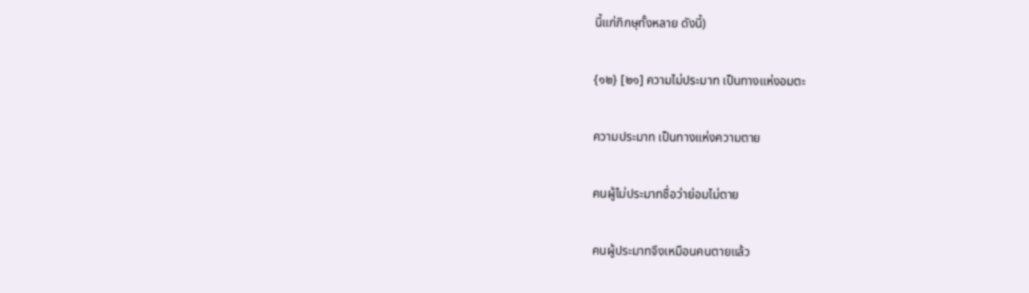นี้แก่ภิกษุทั้งหลาย ดังนี้)

{๑๒} [๒๑] ความไม่ประมาท เป็นทางแห่งอมตะ

ความประมาท เป็นทางแห่งความตาย

คนผู้ไม่ประมาทชื่อว่าย่อมไม่ตาย

คนผู้ประมาทจึงเหมือนคนตายแล้ว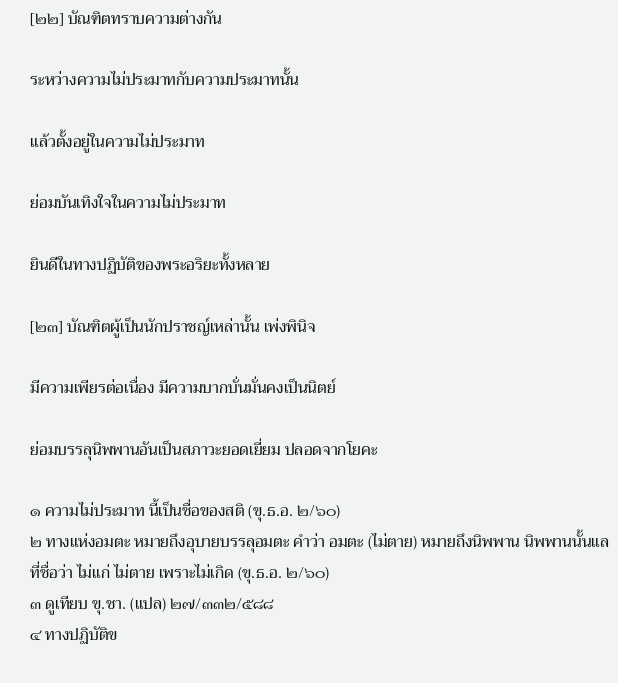[๒๒] บัณฑิตทราบความต่างกัน

ระหว่างความไม่ประมาทกับความประมาทนั้น

แล้วตั้งอยู่ในความไม่ประมาท

ย่อมบันเทิงใจในความไม่ประมาท

ยินดีในทางปฏิบัติของพระอริยะทั้งหลาย

[๒๓] บัณฑิตผู้เป็นนักปราชญ์เหล่านั้น เพ่งพินิจ

มีความเพียรต่อเนื่อง มีความบากบั่นมั่นคงเป็นนิตย์

ย่อมบรรลุนิพพานอันเป็นสภาวะยอดเยี่ยม ปลอดจากโยคะ

๑ ความไม่ประมาท นี้เป็นชื่อของสติ (ขุ.ธ.อ. ๒/๖๐)
๒ ทางแห่งอมตะ หมายถึงอุบายบรรลุอมตะ คำว่า อมตะ (ไม่ตาย) หมายถึงนิพพาน นิพพานนั้นแล ที่ชื่อว่า ไม่แก่ ไม่ตาย เพราะไม่เกิด (ขุ.ธ.อ. ๒/๖๐)
๓ ดูเทียบ ขุ.ชา. (แปล) ๒๗/๓๓๒/๕๘๘
๔ ทางปฏิบัติข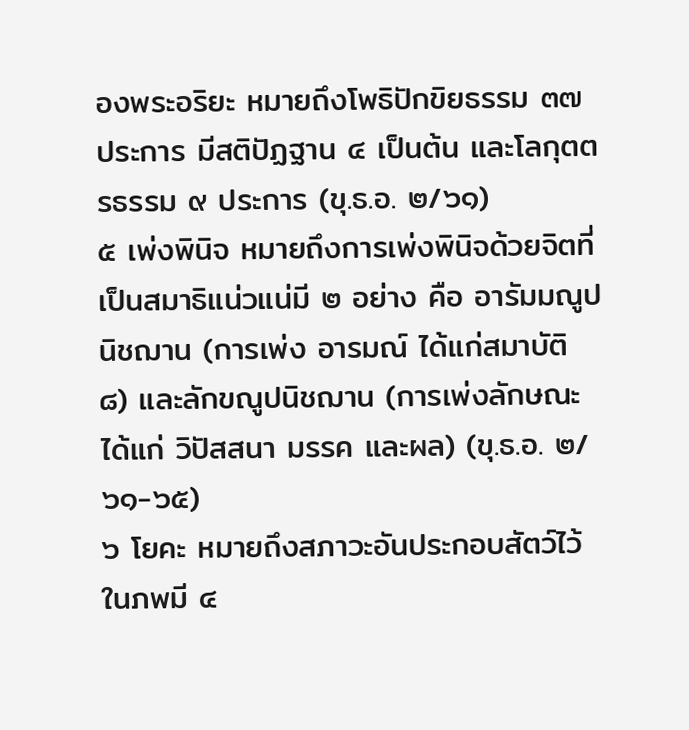องพระอริยะ หมายถึงโพธิปักขิยธรรม ๓๗ ประการ มีสติปัฏฐาน ๔ เป็นต้น และโลกุตตรธรรม ๙ ประการ (ขุ.ธ.อ. ๒/๖๑)
๕ เพ่งพินิจ หมายถึงการเพ่งพินิจด้วยจิตที่เป็นสมาธิแน่วแน่มี ๒ อย่าง คือ อารัมมณูปนิชฌาน (การเพ่ง อารมณ์ ได้แก่สมาบัติ ๘) และลักขณูปนิชฌาน (การเพ่งลักษณะ ได้แก่ วิปัสสนา มรรค และผล) (ขุ.ธ.อ. ๒/๖๑-๖๕)
๖ โยคะ หมายถึงสภาวะอันประกอบสัตว์ไว้ในภพมี ๔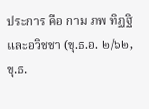ประการ คือ กาม ภพ ทิฏฐิ และอวิชชา (ขุ.ธ.อ. ๒/๖๒, ขุ.ธ.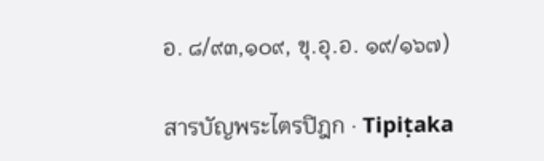อ. ๘/๙๓,๑๐๙, ขุ.อุ.อ. ๑๙/๑๖๗)

สารบัญพระไตรปิฎก · Tipiṭaka